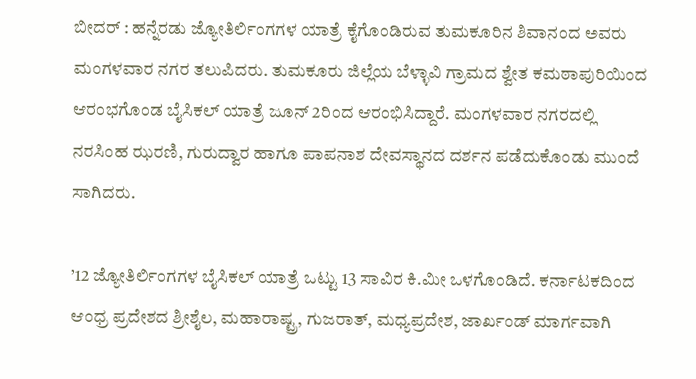ಬೀದರ್ : ಹನ್ನೆರಡು ಜ್ಯೋತಿರ್ಲಿಂಗಗಳ ಯಾತ್ರೆ ಕೈಗೊಂಡಿರುವ ತುಮಕೂರಿನ ಶಿವಾನಂದ ಅವರು ಮಂಗಳವಾರ ನಗರ ತಲುಪಿದರು. ತುಮಕೂರು ಜಿಲ್ಲೆಯ ಬೆಳ್ಳಾವಿ ಗ್ರಾಮದ ಶ್ವೇತ ಕಮಠಾಪುರಿಯಿಂದ ಆರಂಭಗೊಂಡ ಬೈಸಿಕಲ್‌ ಯಾತ್ರೆ ಜೂನ್‌ 2ರಿಂದ ಆರಂಭಿಸಿದ್ದಾರೆ. ಮಂಗಳವಾರ ನಗರದಲ್ಲಿ ನರಸಿಂಹ ಝರಣಿ, ಗುರುದ್ವಾರ ಹಾಗೂ ಪಾಪನಾಶ ದೇವಸ್ಥಾನದ ದರ್ಶನ ಪಡೆದುಕೊಂಡು ಮುಂದೆ ಸಾಗಿದರು.

’12 ಜ್ಯೋತಿರ್ಲಿಂಗಗಳ ಬೈಸಿಕಲ್‌ ಯಾತ್ರೆ ಒಟ್ಟು 13 ಸಾವಿರ ಕಿ.ಮೀ ಒಳಗೊಂಡಿದೆ. ಕರ್ನಾಟಕದಿಂದ ಆಂಧ್ರ ಪ್ರದೇಶದ ಶ್ರೀಶೈಲ, ಮಹಾರಾಷ್ಟ್ರ, ಗುಜರಾತ್‍, ಮಧ್ಯಪ್ರದೇಶ, ಜಾರ್ಖಂಡ್‌ ಮಾರ್ಗವಾಗಿ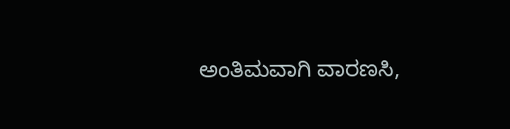ಅಂತಿಮವಾಗಿ ವಾರಣಸಿ,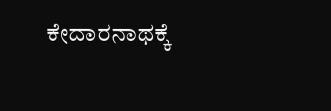ಕೇದಾರನಾಥಕ್ಕೆ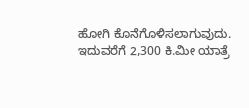ಹೋಗಿ ಕೊನೆಗೊಳಿಸಲಾಗುವುದು. ಇದುವರೆಗೆ 2,300 ಕಿ.ಮೀ ಯಾತ್ರೆ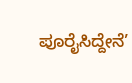ಪೂರೈಸಿದ್ದೇನೆ’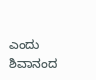ಎಂದು ಶಿವಾನಂದ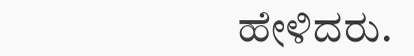ಹೇಳಿದರು.